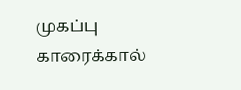முகப்பு
காரைக்கால்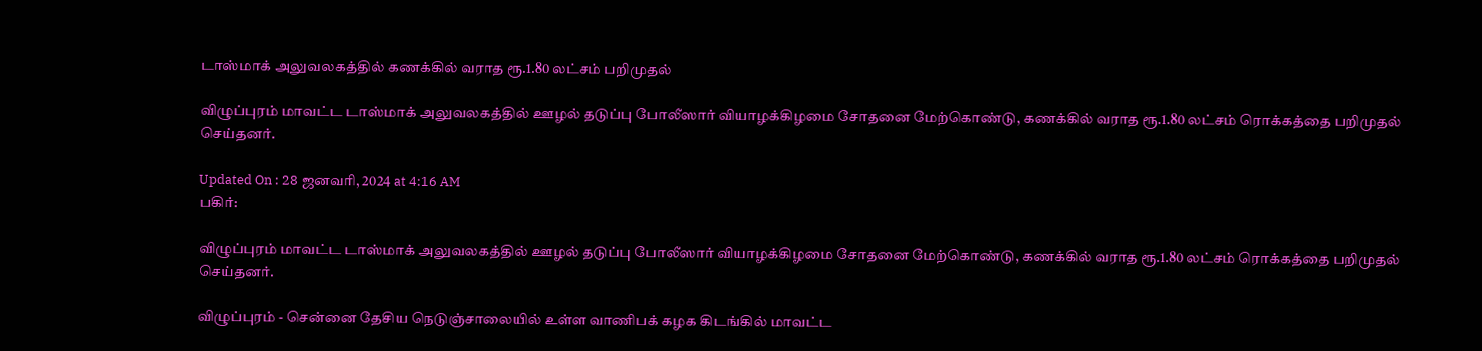டாஸ்மாக் அலுவலகத்தில் கணக்கில் வராத ரூ.1.80 லட்சம் பறிமுதல்

விழுப்புரம் மாவட்ட டாஸ்மாக் அலுவலகத்தில் ஊழல் தடுப்பு போலீஸார் வியாழக்கிழமை சோதனை மேற்கொண்டு, கணக்கில் வராத ரூ.1.80 லட்சம் ரொக்கத்தை பறிமுதல் செய்தனர்.

Updated On : 28 ஜனவரி, 2024 at 4:16 AM
பகிர்:

விழுப்புரம் மாவட்ட டாஸ்மாக் அலுவலகத்தில் ஊழல் தடுப்பு போலீஸார் வியாழக்கிழமை சோதனை மேற்கொண்டு, கணக்கில் வராத ரூ.1.80 லட்சம் ரொக்கத்தை பறிமுதல் செய்தனர்.

விழுப்புரம் - சென்னை தேசிய நெடுஞ்சாலையில் உள்ள வாணிபக் கழக கிடங்கில் மாவட்ட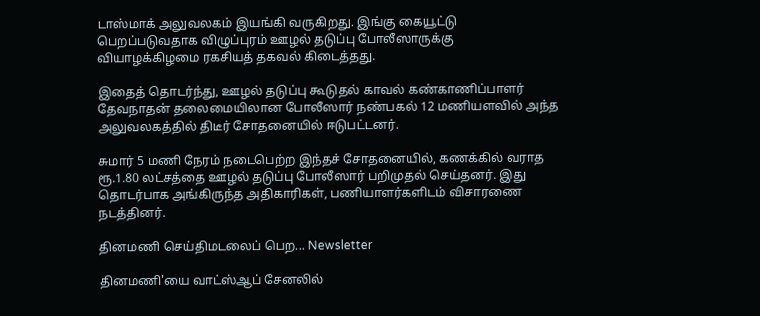டாஸ்மாக் அலுவலகம் இயங்கி வருகிறது. இங்கு கையூட்டு பெறப்படுவதாக விழுப்புரம் ஊழல் தடுப்பு போலீஸாருக்கு வியாழக்கிழமை ரகசியத் தகவல் கிடைத்தது.

இதைத் தொடர்ந்து, ஊழல் தடுப்பு கூடுதல் காவல் கண்காணிப்பாளர் தேவநாதன் தலைமையிலான போலீஸார் நண்பகல் 12 மணியளவில் அந்த அலுவலகத்தில் திடீர் சோதனையில் ஈடுபட்டனர்.

சுமார் 5 மணி நேரம் நடைபெற்ற இந்தச் சோதனையில், கணக்கில் வராத ரூ.1.80 லட்சத்தை ஊழல் தடுப்பு போலீஸார் பறிமுதல் செய்தனர். இது தொடர்பாக அங்கிருந்த அதிகாரிகள், பணியாளர்களிடம் விசாரணை நடத்தினர்.

தினமணி செய்திமடலைப் பெற... Newsletter

தினமணி'யை வாட்ஸ்ஆப் சேனலில்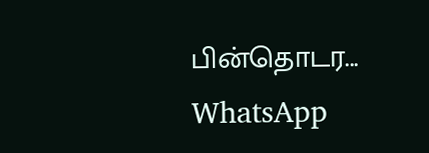பின்தொடர... WhatsApp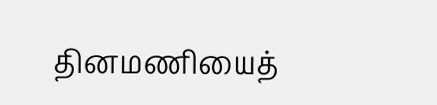தினமணியைத்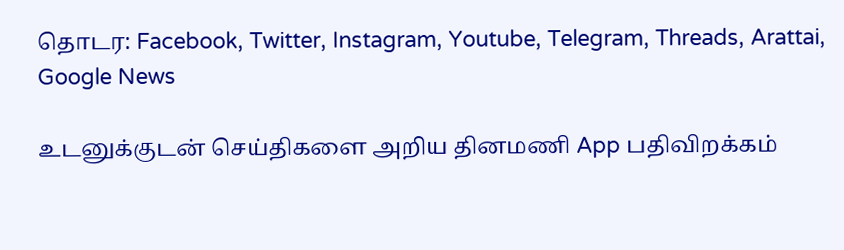தொடர: Facebook, Twitter, Instagram, Youtube, Telegram, Threads, Arattai, Google News

உடனுக்குடன் செய்திகளை அறிய தினமணி App பதிவிறக்கம்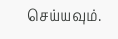செய்யவும்.